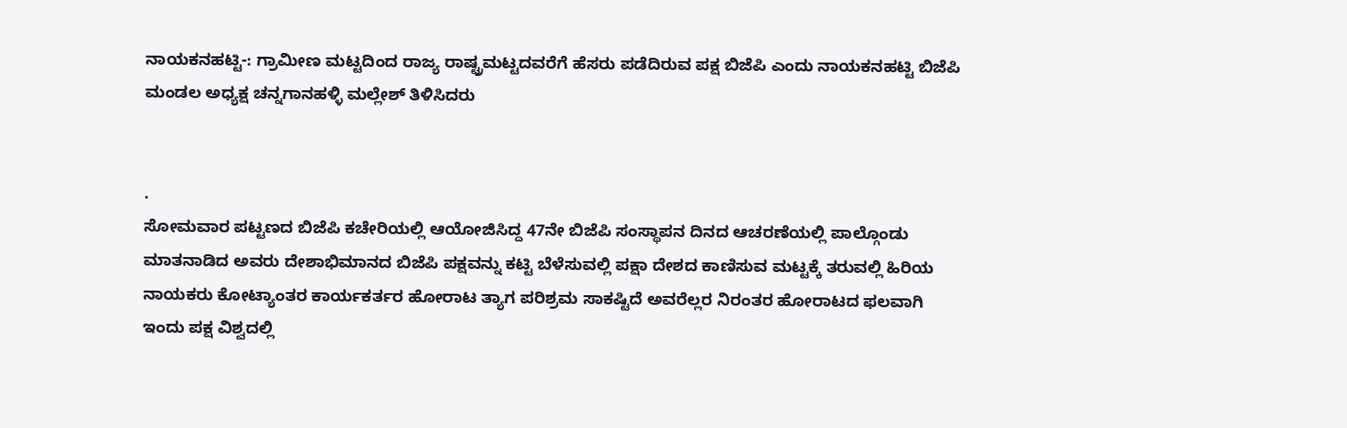ನಾಯಕನಹಟ್ಟಿ-: ಗ್ರಾಮೀಣ ಮಟ್ಟದಿಂದ ರಾಜ್ಯ ರಾಷ್ಟ್ರಮಟ್ಟದವರೆಗೆ ಹೆಸರು ಪಡೆದಿರುವ ಪಕ್ಷ ಬಿಜೆಪಿ ಎಂದು ನಾಯಕನಹಟ್ಟಿ ಬಿಜೆಪಿ ಮಂಡಲ ಅಧ್ಯಕ್ಷ ಚನ್ನಗಾನಹಳ್ಳಿ ಮಲ್ಲೇಶ್ ತಿಳಿಸಿದರು


.
ಸೋಮವಾರ ಪಟ್ಟಣದ ಬಿಜೆಪಿ ಕಚೇರಿಯಲ್ಲಿ ಆಯೋಜಿಸಿದ್ದ 47ನೇ ಬಿಜೆಪಿ ಸಂಸ್ಥಾಪನ ದಿನದ ಆಚರಣೆಯಲ್ಲಿ ಪಾಲ್ಗೊಂಡು ಮಾತನಾಡಿದ ಅವರು ದೇಶಾಭಿಮಾನದ ಬಿಜೆಪಿ ಪಕ್ಷವನ್ನು ಕಟ್ಟಿ ಬೆಳೆಸುವಲ್ಲಿ ಪಕ್ಷಾ ದೇಶದ ಕಾಣಿಸುವ ಮಟ್ಟಕ್ಕೆ ತರುವಲ್ಲಿ ಹಿರಿಯ ನಾಯಕರು ಕೋಟ್ಯಾಂತರ ಕಾರ್ಯಕರ್ತರ ಹೋರಾಟ ತ್ಯಾಗ ಪರಿಶ್ರಮ ಸಾಕಷ್ಟಿದೆ ಅವರೆಲ್ಲರ ನಿರಂತರ ಹೋರಾಟದ ಫಲವಾಗಿ ಇಂದು ಪಕ್ಷ ವಿಶ್ವದಲ್ಲಿ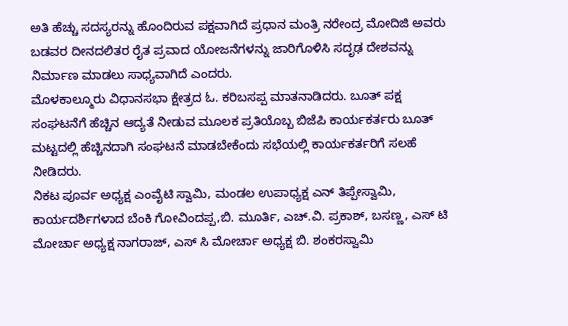ಅತಿ ಹೆಚ್ಚು ಸದಸ್ಯರನ್ನು ಹೊಂದಿರುವ ಪಕ್ಷವಾಗಿದೆ ಪ್ರಧಾನ ಮಂತ್ರಿ ನರೇಂದ್ರ ಮೋದಿಜಿ ಅವರು ಬಡವರ ದೀನದಲಿತರ ರೈತ ಪ್ರವಾದ ಯೋಜನೆಗಳನ್ನು ಜಾರಿಗೊಳಿಸಿ ಸದೃಢ ದೇಶವನ್ನು ನಿರ್ಮಾಣ ಮಾಡಲು ಸಾಧ್ಯವಾಗಿದೆ ಎಂದರು.
ಮೊಳಕಾಲ್ಮೂರು ವಿಧಾನಸಭಾ ಕ್ಷೇತ್ರದ ಓ. ಕರಿಬಸಪ್ಪ ಮಾತನಾಡಿದರು. ಬೂತ್ ಪಕ್ಷ ಸಂಘಟನೆಗೆ ಹೆಚ್ಚಿನ ಆದ್ಯತೆ ನೀಡುವ ಮೂಲಕ ಪ್ರತಿಯೊಬ್ಬ ಬಿಜೆಪಿ ಕಾರ್ಯಕರ್ತರು ಬೂತ್ ಮಟ್ಟದಲ್ಲಿ ಹೆಚ್ಚಿನದಾಗಿ ಸಂಘಟನೆ ಮಾಡಬೇಕೆಂದು ಸಭೆಯಲ್ಲಿ ಕಾರ್ಯಕರ್ತರಿಗೆ ಸಲಹೆ ನೀಡಿದರು.
ನಿಕಟ ಪೂರ್ವ ಅಧ್ಯಕ್ಷ ಎಂವೈಟಿ ಸ್ವಾಮಿ, ಮಂಡಲ ಉಪಾಧ್ಯಕ್ಷ ಎನ್ ತಿಪ್ಪೇಸ್ವಾಮಿ, ಕಾರ್ಯದರ್ಶಿಗಳಾದ ಬೆಂಕಿ ಗೋವಿಂದಪ್ಪ,ಬಿ. ಮೂರ್ತಿ, ಎಚ್.ವಿ. ಪ್ರಕಾಶ್, ಬಸಣ್ಣ, ಎಸ್ ಟಿ ಮೋರ್ಚಾ ಅಧ್ಯಕ್ಷ ನಾಗರಾಜ್, ಎಸ್ ಸಿ ಮೋರ್ಚಾ ಅಧ್ಯಕ್ಷ ಬಿ. ಶಂಕರಸ್ವಾಮಿ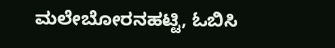ಮಲೇಬೋರನಹಟ್ಟಿ, ಓಬಿಸಿ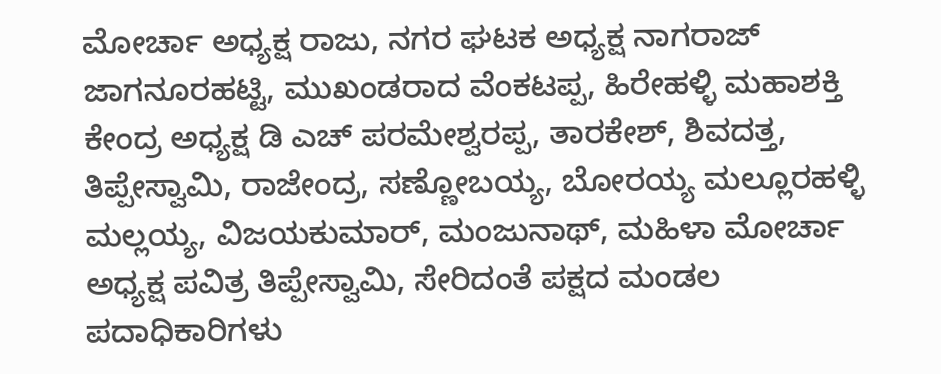ಮೋರ್ಚಾ ಅಧ್ಯಕ್ಷ ರಾಜು, ನಗರ ಘಟಕ ಅಧ್ಯಕ್ಷ ನಾಗರಾಜ್ ಜಾಗನೂರಹಟ್ಟಿ, ಮುಖಂಡರಾದ ವೆಂಕಟಪ್ಪ, ಹಿರೇಹಳ್ಳಿ ಮಹಾಶಕ್ತಿ ಕೇಂದ್ರ ಅಧ್ಯಕ್ಷ ಡಿ ಎಚ್ ಪರಮೇಶ್ವರಪ್ಪ, ತಾರಕೇಶ್, ಶಿವದತ್ತ, ತಿಪ್ಪೇಸ್ವಾಮಿ, ರಾಜೇಂದ್ರ, ಸಣ್ಣೋಬಯ್ಯ, ಬೋರಯ್ಯ ಮಲ್ಲೂರಹಳ್ಳಿ ಮಲ್ಲಯ್ಯ, ವಿಜಯಕುಮಾರ್, ಮಂಜುನಾಥ್, ಮಹಿಳಾ ಮೋರ್ಚಾ ಅಧ್ಯಕ್ಷ ಪವಿತ್ರ ತಿಪ್ಪೇಸ್ವಾಮಿ, ಸೇರಿದಂತೆ ಪಕ್ಷದ ಮಂಡಲ ಪದಾಧಿಕಾರಿಗಳು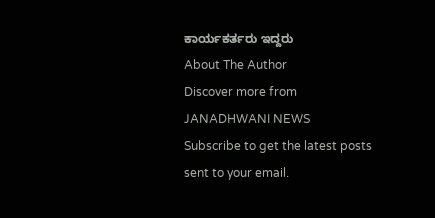ಕಾರ್ಯಕರ್ತರು ಇದ್ದರು
About The Author
Discover more from JANADHWANI NEWS
Subscribe to get the latest posts sent to your email.